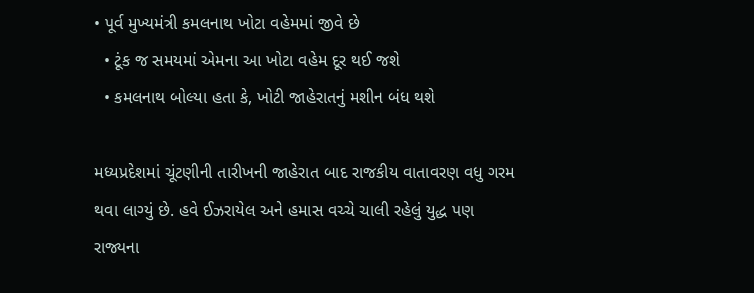• પૂર્વ મુખ્યમંત્રી કમલનાથ ખોટા વહેમમાં જીવે છે
  • ટૂંક જ સમયમાં એમના આ ખોટા વહેમ દૂર થઈ જશે
  • કમલનાથ બોલ્યા હતા કે, ખોટી જાહેરાતનું મશીન બંધ થશે

મધ્યપ્રદેશમાં ચૂંટણીની તારીખની જાહેરાત બાદ રાજકીય વાતાવરણ વધુ ગરમ થવા લાગ્યું છે. હવે ઈઝરાયેલ અને હમાસ વચ્ચે ચાલી રહેલું યુદ્ધ પણ રાજ્યના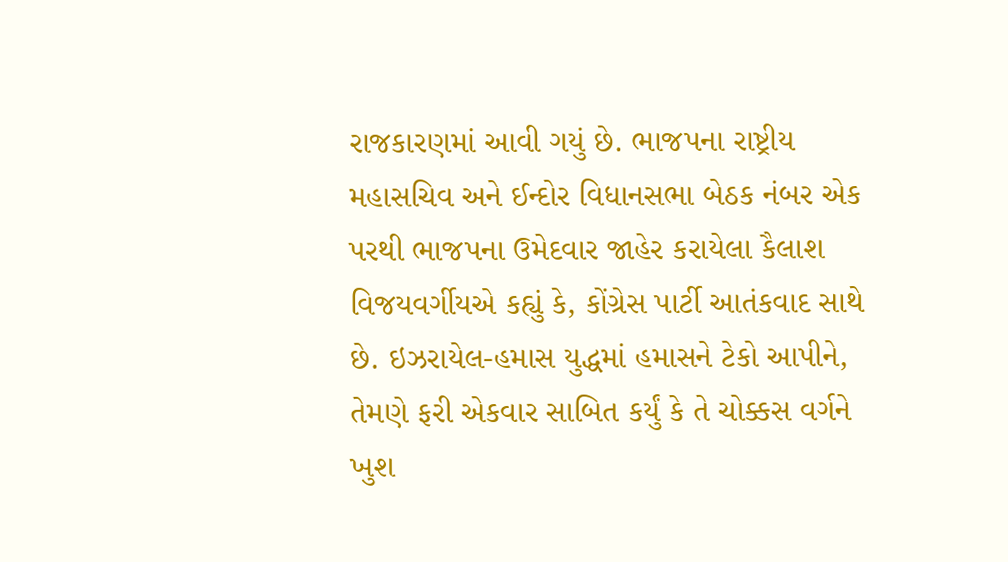રાજકારણમાં આવી ગયું છે. ભાજપના રાષ્ટ્રીય મહાસચિવ અને ઈન્દોર વિધાનસભા બેઠક નંબર એક પરથી ભાજપના ઉમેદવાર જાહેર કરાયેલા કૈલાશ વિજયવર્ગીયએ કહ્યું કે, કોંગ્રેસ પાર્ટી આતંકવાદ સાથે છે. ઇઝરાયેલ-હમાસ યુદ્ધમાં હમાસને ટેકો આપીને, તેમણે ફરી એકવાર સાબિત કર્યું કે તે ચોક્કસ વર્ગને ખુશ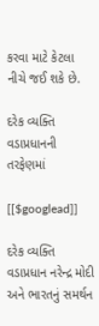કરવા માટે કેટલા નીચે જઈ શકે છે.

દરેક વ્યક્તિ વડાપ્રધાનની તરફેણમાં

[[$googlead]]

દરેક વ્યક્તિ વડાપ્રધાન નરેન્દ્ર મોદી અને ભારતનું સમર્થન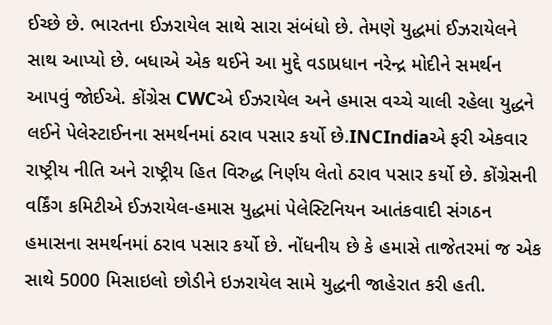ઈચ્છે છે. ભારતના ઈઝરાયેલ સાથે સારા સંબંધો છે. તેમણે યુદ્ધમાં ઈઝરાયેલને સાથ આપ્યો છે. બધાએ એક થઈને આ મુદ્દે વડાપ્રધાન નરેન્દ્ર મોદીને સમર્થન આપવું જોઈએ. કોંગ્રેસ CWCએ ઈઝરાયેલ અને હમાસ વચ્ચે ચાલી રહેલા યુદ્ધને લઈને પેલેસ્ટાઈનના સમર્થનમાં ઠરાવ પસાર કર્યો છે.INCIndiaએ ફરી એકવાર રાષ્ટ્રીય નીતિ અને રાષ્ટ્રીય હિત વિરુદ્ધ નિર્ણય લેતો ઠરાવ પસાર કર્યો છે. કોંગ્રેસની વર્કિંગ કમિટીએ ઈઝરાયેલ-હમાસ યુદ્ધમાં પેલેસ્ટિનિયન આતંકવાદી સંગઠન હમાસના સમર્થનમાં ઠરાવ પસાર કર્યો છે. નોંધનીય છે કે હમાસે તાજેતરમાં જ એક સાથે 5000 મિસાઇલો છોડીને ઇઝરાયેલ સામે યુદ્ધની જાહેરાત કરી હતી.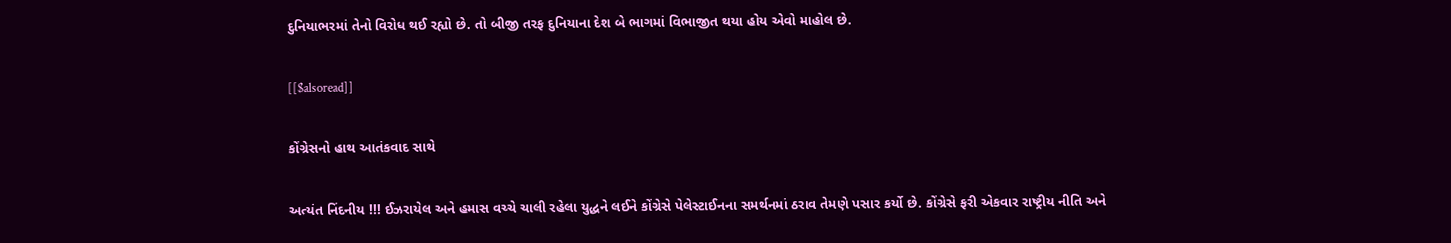દુનિયાભરમાં તેનો વિરોધ થઈ રહ્યો છે. તો બીજી તરફ દુનિયાના દેશ બે ભાગમાં વિભાજીત થયા હોય એવો માહોલ છે.

[[$alsoread]]

કોંગ્રેસનો હાથ આતંકવાદ સાથે

અત્યંત નિંદનીય !!! ઈઝરાયેલ અને હમાસ વચ્ચે ચાલી રહેલા યુદ્ધને લઈને કોંગ્રેસે પેલેસ્ટાઈનના સમર્થનમાં ઠરાવ તેમણે પસાર કર્યો છે. કોંગ્રેસે ફરી એકવાર રાષ્ટ્રીય નીતિ અને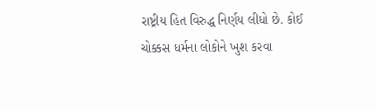રાષ્ટ્રીય હિત વિરુદ્ધ નિર્ણય લીધો છે. કોઈ ચોક્કસ ધર્મના લોકોને ખુશ કરવા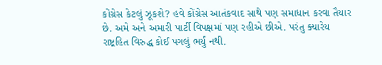કોંગ્રેસ કેટલું ઝૂકશે? હવે કોંગ્રેસ આતંકવાદ સાથે પણ સમાધાન કરવા તૈયાર છે. અમે અને અમારી પાર્ટી વિપક્ષમાં પણ રહીએ છીએ. પરંતુ ક્યારેય રાષ્ટ્રહિત વિરુદ્ધ કોઈ પગલું ભર્યું નથી.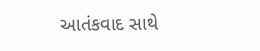આતંકવાદ સાથે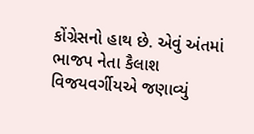કોંગ્રેસનો હાથ છે. એવું અંતમાં ભાજપ નેતા કૈલાશ વિજયવર્ગીયએ જણાવ્યું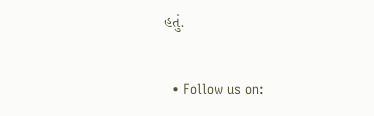હતું.

  • Follow us on: